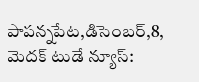పాపన్నపేట,డిసెంబర్,8, మెదక్ టుడే న్యూస్: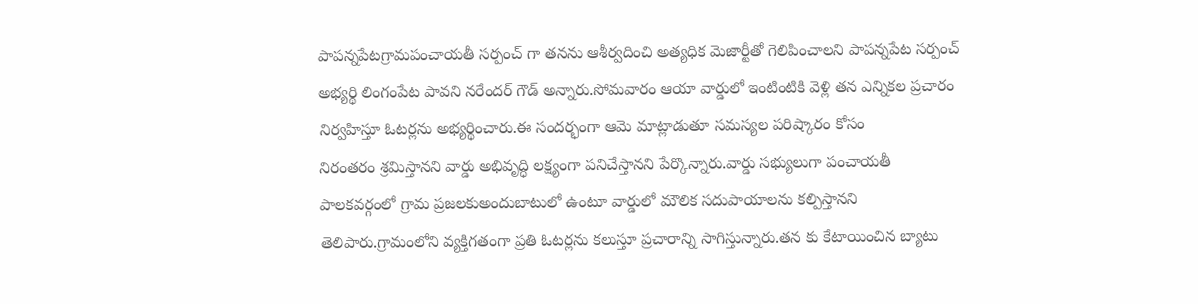పాపన్నపేటగ్రామపంచాయతీ సర్పంచ్ గా తనను ఆశీర్వదించి అత్యధిక మెజార్టీతో గెలిపించాలని పాపన్నపేట సర్పంచ్ అభ్యర్థి లింగంపేట పావని నరేందర్ గౌడ్ అన్నారు.సోమవారం ఆయా వార్డులో ఇంటింటికి వెళ్లి తన ఎన్నికల ప్రచారం నిర్వహిస్తూ ఓటర్లను అభ్యర్థించారు.ఈ సందర్భంగా ఆమె మాట్లాడుతూ సమస్యల పరిష్కారం కోసం
నిరంతరం శ్రమిస్తానని వార్డు అభివృద్ధి లక్ష్యంగా పనిచేస్తానని పేర్కొన్నారు.వార్డు సభ్యులుగా పంచాయతీ పాలకవర్గంలో గ్రామ ప్రజలకుఅందుబాటులో ఉంటూ వార్డులో మౌలిక సదుపాయాలను కల్పిస్తానని తెలిపారు.గ్రామంలోని వ్యక్తిగతంగా ప్రతి ఓటర్లను కలుస్తూ ప్రచారాన్ని సాగిస్తున్నారు.తన కు కేటాయించిన బ్యాటు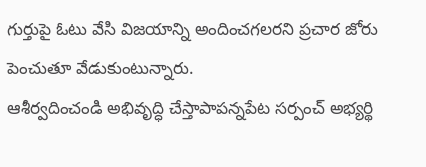గుర్తుపై ఓటు వేసి విజయాన్ని అందించగలరని ప్రచార జోరు పెంచుతూ వేడుకుంటున్నారు.
ఆశీర్వదించండి అభివృద్ధి చేస్తాపాపన్నపేట సర్పంచ్ అభ్యర్థి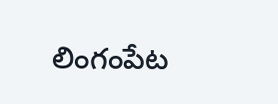లింగంపేట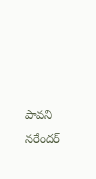పావని నరేందర్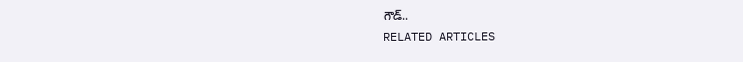గౌడ్..
RELATED ARTICLES